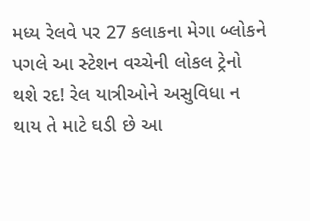મધ્ય રેલવે પર 27 કલાકના મેગા બ્લોકને પગલે આ સ્ટેશન વચ્ચેની લોકલ ટ્રેનો થશે રદ! રેલ યાત્રીઓને અસુવિધા ન થાય તે માટે ઘડી છે આ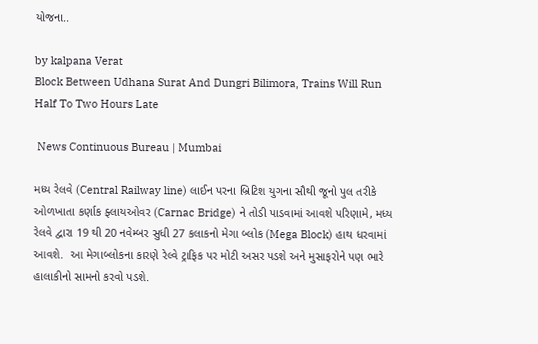યોજના..

by kalpana Verat
Block Between Udhana Surat And Dungri Bilimora, Trains Will Run Half To Two Hours Late

 News Continuous Bureau | Mumbai

મધ્ય રેલવે (Central Railway line) લાઈન પરના બ્રિટિશ યુગના સૌથી જૂનો પુલ તરીકે ઓળખાતા કર્ણાક ફ્લાયઓવર (Carnac Bridge) ને તોડી પાડવામાં આવશે પરિણામે, મધ્ય રેલવે દ્વારા 19 થી 20 નવેમ્બર સુધી 27 કલાકનો મેગા બ્લોક (Mega Block) હાથ ધરવામાં આવશે.  આ મેગાબ્લોકના કારણે રેલ્વે ટ્રાફિક પર મોટી અસર પડશે અને મુસાફરોને પણ ભારે હાલાકીનો સામનો કરવો પડશે.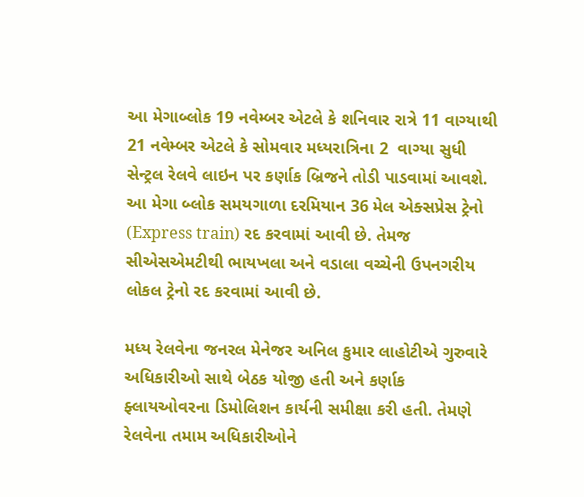આ મેગાબ્લોક 19 નવેમ્બર એટલે કે શનિવાર રાત્રે 11 વાગ્યાથી 21 નવેમ્બર એટલે કે સોમવાર મધ્યરાત્રિના 2  વાગ્યા સુધી સેન્ટ્રલ રેલવે લાઇન પર કર્ણાક બ્રિજને તોડી પાડવામાં આવશે. આ મેગા બ્લોક સમયગાળા દરમિયાન 36 મેલ એક્સપ્રેસ ટ્રેનો (Express train) રદ કરવામાં આવી છે. તેમજ સીએસએમટીથી ભાયખલા અને વડાલા વચ્ચેની ઉપનગરીય લોકલ ટ્રેનો રદ કરવામાં આવી છે.

મધ્ય રેલવેના જનરલ મેનેજર અનિલ કુમાર લાહોટીએ ગુરુવારે અધિકારીઓ સાથે બેઠક યોજી હતી અને કર્ણાક ફ્લાયઓવરના ડિમોલિશન કાર્યની સમીક્ષા કરી હતી. તેમણે રેલવેના તમામ અધિકારીઓને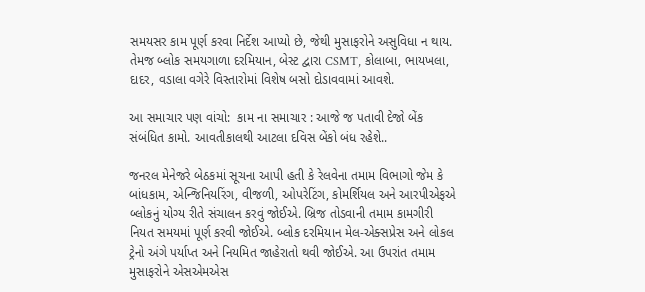સમયસર કામ પૂર્ણ કરવા નિર્દેશ આપ્યો છે, જેથી મુસાફરોને અસુવિધા ન થાય. તેમજ બ્લોક સમયગાળા દરમિયાન, બેસ્ટ દ્વારા CSMT, કોલાબા, ભાયખલા, દાદર, વડાલા વગેરે વિસ્તારોમાં વિશેષ બસો દોડાવવામાં આવશે.

આ સમાચાર પણ વાંચો:  કામ ના સમાચાર : આજે જ પતાવી દેજો બેંક સંબંધિત કામો. આવતીકાલથી આટલા દવિસ બેંકો બંધ રહેશે..

જનરલ મેનેજરે બેઠકમાં સૂચના આપી હતી કે રેલવેના તમામ વિભાગો જેમ કે બાંધકામ, એન્જિનિયરિંગ, વીજળી, ઓપરેટિંગ, કોમર્શિયલ અને આરપીએફએ બ્લોકનું યોગ્ય રીતે સંચાલન કરવું જોઈએ. બ્રિજ તોડવાની તમામ કામગીરી નિયત સમયમાં પૂર્ણ કરવી જોઈએ. બ્લોક દરમિયાન મેલ-એક્સપ્રેસ અને લોકલ ટ્રેનો અંગે પર્યાપ્ત અને નિયમિત જાહેરાતો થવી જોઈએ. આ ઉપરાંત તમામ મુસાફરોને એસએમએસ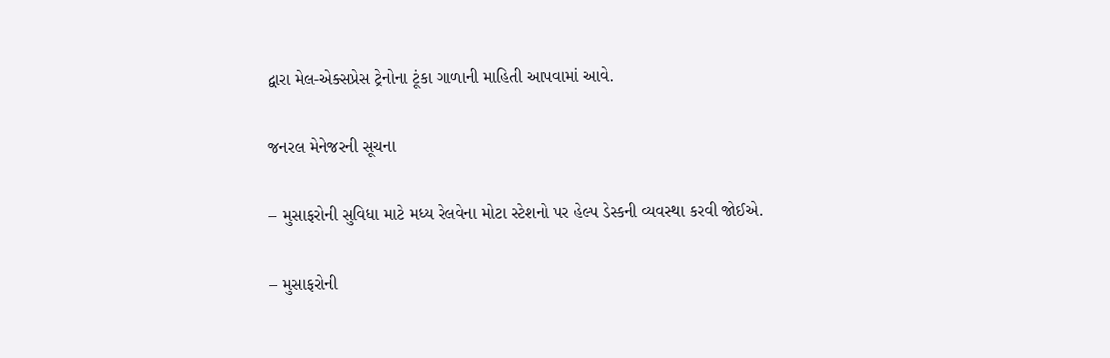દ્વારા મેલ-એક્સપ્રેસ ટ્રેનોના ટૂંકા ગાળાની માહિતી આપવામાં આવે.

જનરલ મેનેજરની સૂચના

– મુસાફરોની સુવિધા માટે મધ્ય રેલવેના મોટા સ્ટેશનો પર હેલ્પ ડેસ્કની વ્યવસ્થા કરવી જોઈએ.

– મુસાફરોની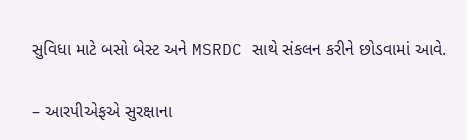સુવિધા માટે બસો બેસ્ટ અને MSRDC સાથે સંકલન કરીને છોડવામાં આવે.

– આરપીએફએ સુરક્ષાના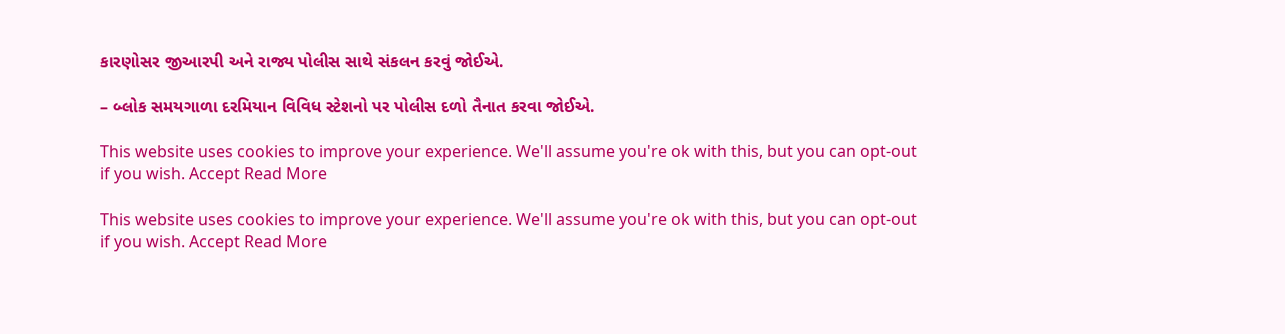કારણોસર જીઆરપી અને રાજ્ય પોલીસ સાથે સંકલન કરવું જોઈએ.

– બ્લોક સમયગાળા દરમિયાન વિવિધ સ્ટેશનો પર પોલીસ દળો તૈનાત કરવા જોઈએ.

This website uses cookies to improve your experience. We'll assume you're ok with this, but you can opt-out if you wish. Accept Read More

This website uses cookies to improve your experience. We'll assume you're ok with this, but you can opt-out if you wish. Accept Read More